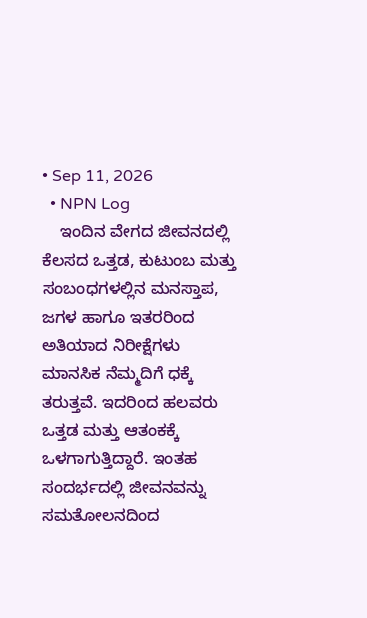• Sep 11, 2026
  • NPN Log
    ಇಂದಿನ ವೇಗದ ಜೀವನದಲ್ಲಿ ಕೆಲಸದ ಒತ್ತಡ, ಕುಟುಂಬ ಮತ್ತು ಸಂಬಂಧಗಳಲ್ಲಿನ ಮನಸ್ತಾಪ, ಜಗಳ ಹಾಗೂ ಇತರರಿಂದ ಅತಿಯಾದ ನಿರೀಕ್ಷೆಗಳು ಮಾನಸಿಕ ನೆಮ್ಮದಿಗೆ ಧಕ್ಕೆ ತರುತ್ತವೆ. ಇದರಿಂದ ಹಲವರು ಒತ್ತಡ ಮತ್ತು ಆತಂಕಕ್ಕೆ ಒಳಗಾಗುತ್ತಿದ್ದಾರೆ. ಇಂತಹ ಸಂದರ್ಭದಲ್ಲಿ ಜೀವನವನ್ನು ಸಮತೋಲನದಿಂದ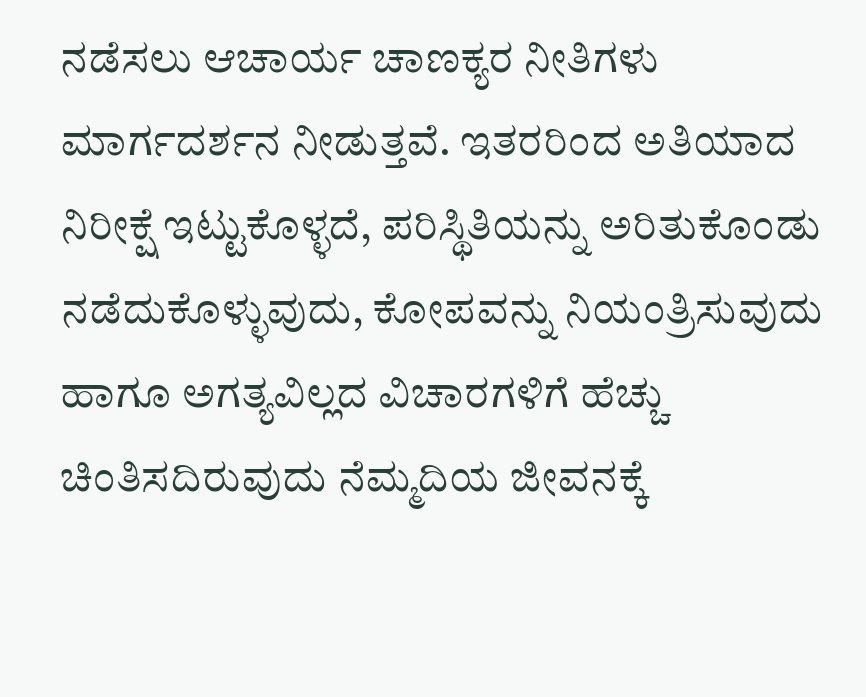ನಡೆಸಲು ಆಚಾರ್ಯ ಚಾಣಕ್ಯರ ನೀತಿಗಳು ಮಾರ್ಗದರ್ಶನ ನೀಡುತ್ತವೆ. ಇತರರಿಂದ ಅತಿಯಾದ ನಿರೀಕ್ಷೆ ಇಟ್ಟುಕೊಳ್ಳದೆ, ಪರಿಸ್ಥಿತಿಯನ್ನು ಅರಿತುಕೊಂಡು ನಡೆದುಕೊಳ್ಳುವುದು, ಕೋಪವನ್ನು ನಿಯಂತ್ರಿಸುವುದು ಹಾಗೂ ಅಗತ್ಯವಿಲ್ಲದ ವಿಚಾರಗಳಿಗೆ ಹೆಚ್ಚು ಚಿಂತಿಸದಿರುವುದು ನೆಮ್ಮದಿಯ ಜೀವನಕ್ಕೆ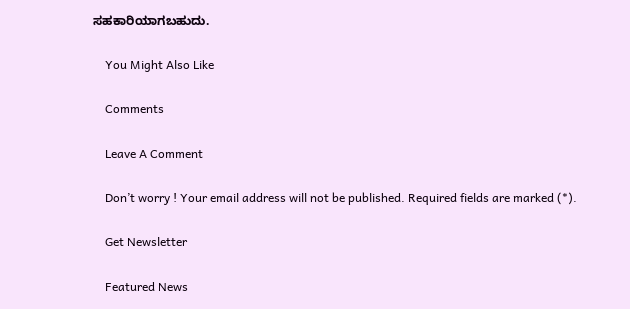ಸಹಕಾರಿಯಾಗಬಹುದು.

    You Might Also Like

    Comments

    Leave A Comment

    Don’t worry ! Your email address will not be published. Required fields are marked (*).

    Get Newsletter

    Featured News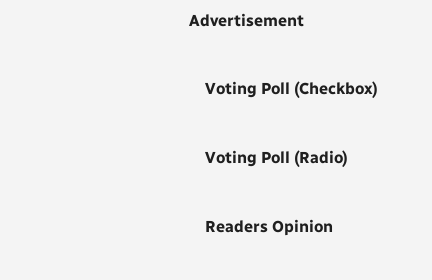Advertisement

    Voting Poll (Checkbox)

    Voting Poll (Radio)

    Readers Opinion